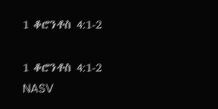1 ቆሮንቶስ 4:1-2

1 ቆሮንቶስ 4:1-2 NASV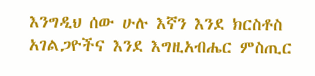እንግዲህ ሰው ሁሉ እኛን እንደ ክርስቶስ አገልጋዮችና እንደ እግዚአብሔር ምስጢር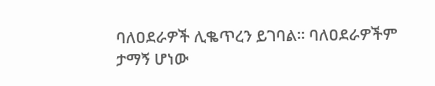ባለዐደራዎች ሊቈጥረን ይገባል። ባለዐደራዎችም ታማኝ ሆነው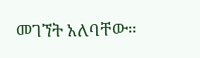መገኘት አለባቸው።